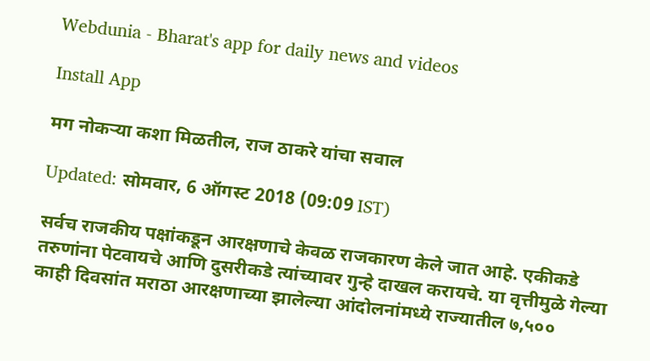Webdunia - Bharat's app for daily news and videos

Install App

मग नोकऱ्या कशा मिळतील, राज ठाकरे यांचा सवाल

Updated: सोमवार, 6 ऑगस्ट 2018 (09:09 IST)

सर्वच राजकीय पक्षांकडून आरक्षणाचे केवळ राजकारण केले जात आहे. एकीकडे तरुणांना पेटवायचे आणि दुसरीकडे त्यांच्यावर गुन्हे दाखल करायचे. या वृत्तीमुळे गेल्या काही दिवसांत मराठा आरक्षणाच्या झालेल्या आंदोलनांमध्ये राज्यातील ७,५००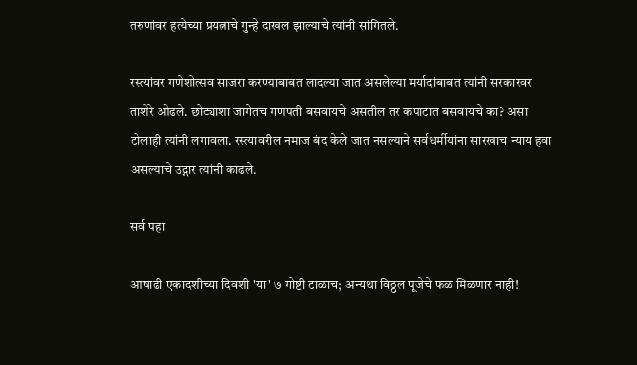तरुणांवर हत्येच्या प्रयत्नाचे गुन्हे दाखल झाल्याचे त्यांनी सांगितले.

रस्त्यांवर गणेशोत्सव साजरा करण्याबाबत लादल्या जात असलेल्या मर्यादांबाबत त्यांनी सरकारवर ताशेरे ओढले. छोट्याशा जागेतच गणपती बसवायचे असतील तर कपाटात बसवायचे का? असा टोलाही त्यांनी लगावला. रस्त्यावरील नमाज बंद केले जात नसल्याने सर्वधर्मीयांना सारखाच न्याय हवा असल्याचे उद्गार त्यांनी काढले.

सर्व पहा

आषाढी एकादशीच्या दिवशी 'या' ७ गोष्टी टाळाच; अन्यथा विठ्ठल पूजेचे फळ मिळणार नाही!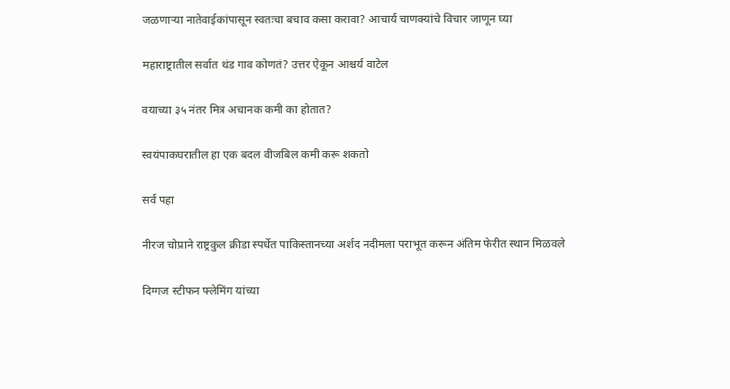जळणाऱ्या नातेवाईकांपासून स्वतःचा बचाव कसा करावा? आचार्य चाणक्यांचे विचार जाणून घ्या

महाराष्ट्रातील सर्वात थंड गाव कोणतं? उत्तर ऐकून आश्चर्य वाटेल

वयाच्या ३५ नंतर मित्र अचानक कमी का होतात?

स्वयंपाकघरातील हा एक बदल वीजबिल कमी करू शकतो

सर्व पहा

नीरज चोप्राने राष्ट्रकुल क्रीडा स्पर्धेत पाकिस्तानच्या अर्शद नदीमला पराभूत करून अंतिम फेरीत स्थान मिळवले

दिग्गज स्टीफन फ्लेमिंग यांच्या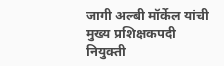जागी अल्बी मॉर्केल यांची मुख्य प्रशिक्षकपदी नियुक्ती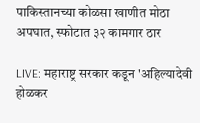पाकिस्तानच्या कोळसा खाणीत मोठा अपघात, स्फोटात ३२ कामगार ठार

LIVE: महाराष्ट्र सरकार कडून 'अहिल्यादेवी होळकर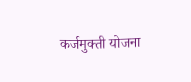कर्जमुक्ती योजना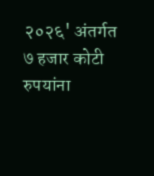२०२६' अंतर्गत ७ हजार कोटी रुपयांना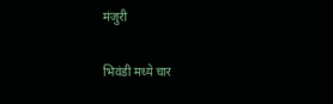मंजुरी

भिवंडी मध्ये चार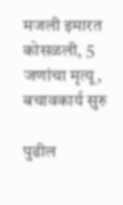मजली इमारत कोसळली, 5 जणांचा मृत्यू, बचावकार्य सुरु

पुढील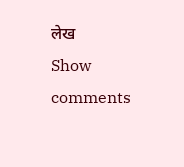लेख
Show comments